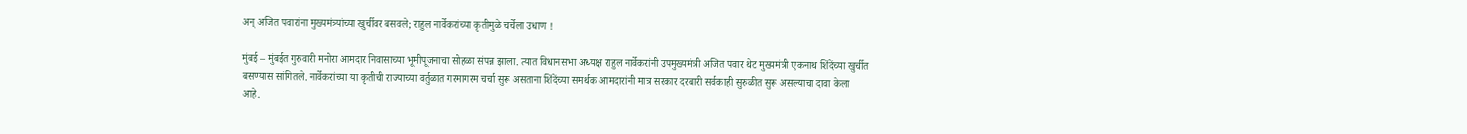अन् अजित पवारांना मुख्यमंत्र्यांच्या खुर्चीवर बसवले; राहुल नार्वेकरांच्या कृतीमुळे चर्चेला उधाण !

मुंबई – मुंबईत गुरुवारी मनोरा आमदार निवासाच्या भूमीपूजनाचा सोहळा संपन्न झाला. त्यात विधानसभा अध्यक्ष राहुल नार्वेकरांनी उपमुख्यमंत्री अजित पवार थेट मुख्यमंत्री एकनाथ शिंदेंच्या खुर्चीत बसण्यास सांगितले. नार्वेकरांच्या या कृतीची राज्याच्या वर्तुळात गरमागरम चर्चा सुरू असताना शिंदेंच्या समर्थक आमदारांनी मात्र सरकार दरबारी सर्वकाही सुरुळीत सुरू असल्याचा दावा केला आहे.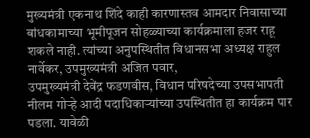मुख्यमंत्री एकनाथ शिंदे काही कारणास्तव आमदार निवासाच्या बांधकामाच्या भूमीपूजन सोहळ्याच्या कार्यक्रमाला हजर राहू शकले नाही. त्यांच्या अनुपस्थितीत विधानसभा अध्यक्ष राहुल नार्वेकर, उपमुख्यमंत्री अजित पवार,
उपमुख्यमंत्री देवेंद्र फडणवीस, विधान परिषदेच्या उपसभापती नीलम गोऱ्हे आदी पदाधिकाऱ्यांच्या उपस्थितीत हा कार्यक्रम पार पडला. यावेळी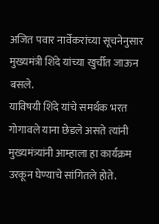अजित पवार नार्वेकरांच्या सूचनेनुसार मुख्यमंत्री शिंदे यांच्या खुर्चीत जाऊन बसले.
याविषयी शिंदे यांचे समर्थक भरत गोगावले याना छेडले असते त्यांनी मुख्यमंत्र्यांनी आम्हाला हा कार्यक्रम उरकून घेण्याचे सांगितले होते.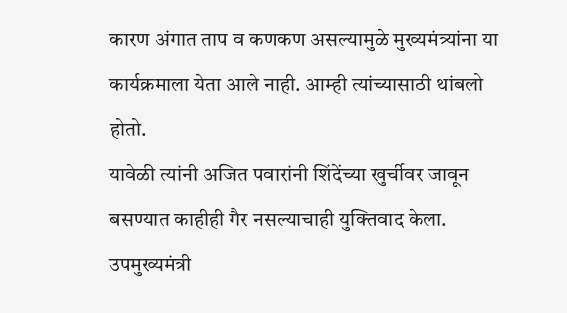कारण अंगात ताप व कणकण असल्यामुळे मुख्यमंत्र्यांना या कार्यक्रमाला येता आले नाही. आम्ही त्यांच्यासाठी थांबलो होतो.
यावेळी त्यांनी अजित पवारांनी शिंदेंच्या खुर्चीवर जावून बसण्यात काहीही गैर नसल्याचाही युक्तिवाद केला. उपमुख्यमंत्री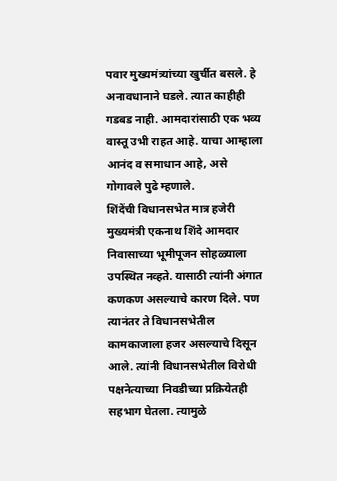पवार मुख्यमंत्र्यांच्या खुर्चीत बसले. हे अनावधानाने घडले. त्यात काहीही गडबड नाही. आमदारांसाठी एक भव्य वास्तू उभी राहत आहे. याचा आम्हाला आनंद व समाधान आहे, असे गोगावले पुढे म्हणाले.
शिंदेंची विधानसभेत मात्र हजेरी
मुख्यमंत्री एकनाथ शिंदे आमदार निवासाच्या भूमीपूजन सोहळ्याला उपस्थित नव्हते. यासाठी त्यांनी अंगात कणकण असल्याचे कारण दिले. पण त्यानंतर ते विधानसभेतील कामकाजाला हजर असल्याचे दिसून आले. त्यांनी विधानसभेतील विरोधी पक्षनेत्याच्या निवडीच्या प्रक्रियेतही सहभाग घेतला. त्यामुळे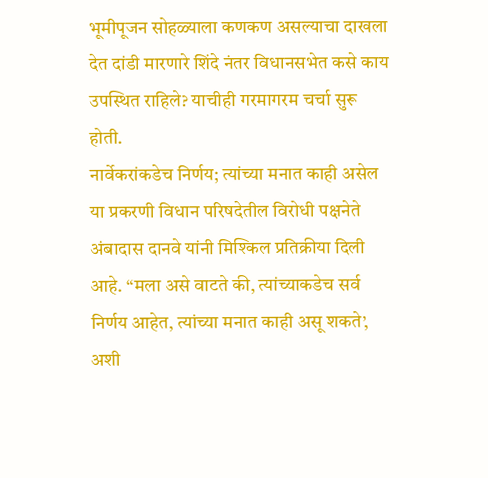भूमीपूजन सोहळ्याला कणकण असल्याचा दाखला देत दांडी मारणारे शिंदे नंतर विधानसभेत कसे काय उपस्थित राहिले? याचीही गरमागरम चर्चा सुरू होती.
नार्वेकरांकडेच निर्णय; त्यांच्या मनात काही असेल
या प्रकरणी विधान परिषदेतील विरोधी पक्षनेते अंबादास दानवे यांनी मिश्किल प्रतिक्रीया दिली आहे. “मला असे वाटते की, त्यांच्याकडेच सर्व निर्णय आहेत, त्यांच्या मनात काही असू शकते’, अशी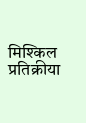मिश्किल प्रतिक्रीया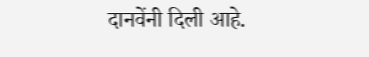दानवेंनी दिली आहे.